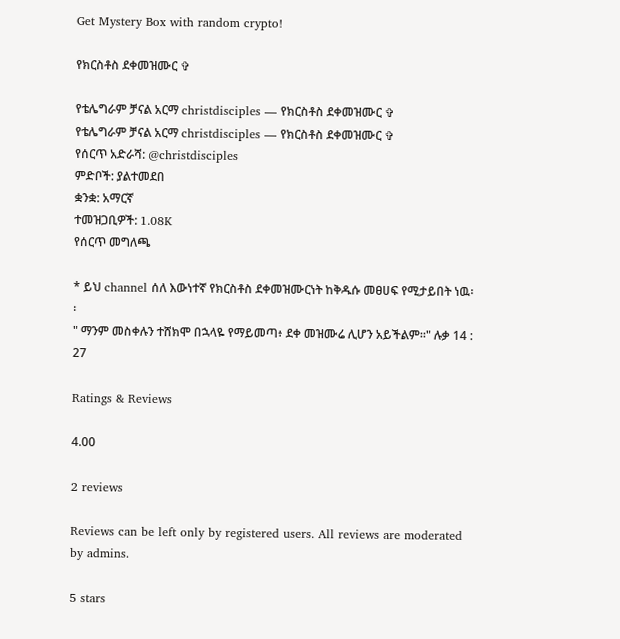Get Mystery Box with random crypto!

የክርስቶስ ደቀመዝሙር ✞

የቴሌግራም ቻናል አርማ christdisciples — የክርስቶስ ደቀመዝሙር ✞
የቴሌግራም ቻናል አርማ christdisciples — የክርስቶስ ደቀመዝሙር ✞
የሰርጥ አድራሻ: @christdisciples
ምድቦች: ያልተመደበ
ቋንቋ: አማርኛ
ተመዝጋቢዎች: 1.08K
የሰርጥ መግለጫ

* ይህ channel ሰለ እውነተኛ የክርስቶስ ደቀመዝሙርነት ከቅዱሱ መፀሀፍ የሚታይበት ነዉ፡፡
" ማንም መስቀሉን ተሸክሞ በኋላዬ የማይመጣ፥ ደቀ መዝሙሬ ሊሆን አይችልም።" ሉቃ 14 : 27

Ratings & Reviews

4.00

2 reviews

Reviews can be left only by registered users. All reviews are moderated by admins.

5 stars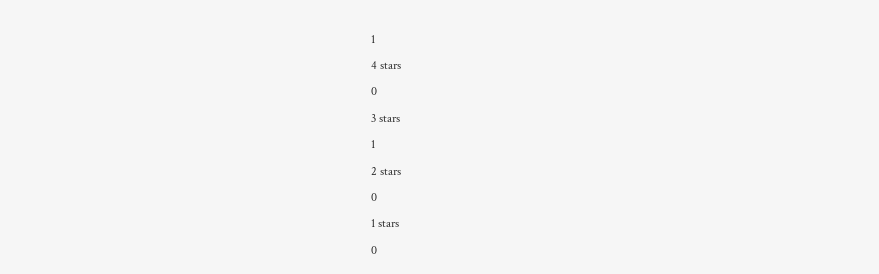1

4 stars

0

3 stars

1

2 stars

0

1 stars

0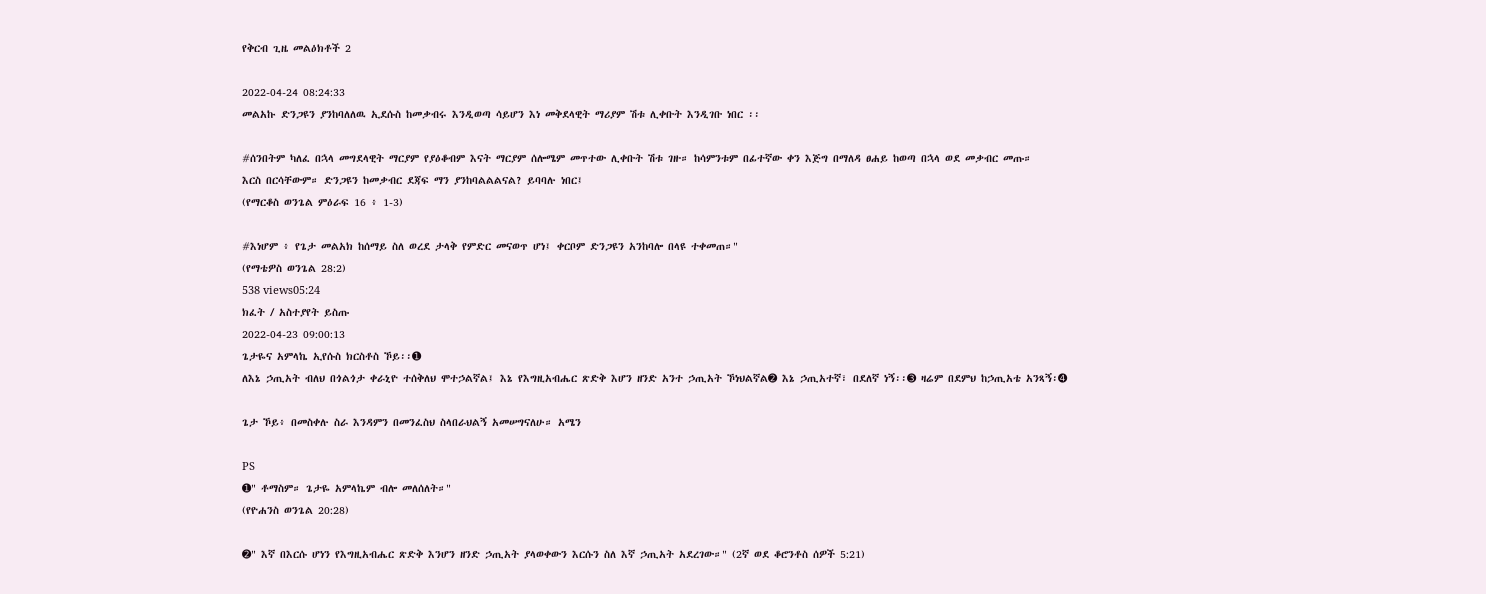የቅርብ ጊዜ መልዕክቶች 2

2022-04-24 08:24:33
መልአኩ ድንጋዩን ያንከባለለዉ ኢደሱስ ከመቃብሩ እንዲወጣ ሳይሆን እነ መቅደላዊት ማሪያም ሽቱ ሊቀቡት እንዲገቡ ነበር ፡፡

#ሰንበትም ካለፈ በኋላ መግደላዊት ማርያም የያዕቆብም እናት ማርያም ሰሎሜም መጥተው ሊቀቡት ሽቱ ገዙ። ከሳምንቱም በፊተኛው ቀን እጅግ በማለዳ ፀሐይ ከወጣ በኋላ ወደ መቃብር መጡ።
እርስ በርሳቸውም። ድንጋዩን ከመቃብር ደጃፍ ማን ያንከባልልልናል? ይባባሉ ነበር፤
(የማርቆስ ወንጌል ምዕራፍ 16 ፥ 1-3)

#እነሆም ፥ የጌታ መልአክ ከሰማይ ስለ ወረደ ታላቅ የምድር መናወጥ ሆነ፤ ቀርቦም ድንጋዩን አንከባሎ በላዩ ተቀመጠ።"
(የማቴዎስ ወንጌል 28:2)
538 views05:24
ክፈት / አስተያየት ይስጡ
2022-04-23 09:00:13
ጌታዬና አምላኬ ኢየሱስ ክርስቶስ ኾይ፡፡➊
ለእኔ ኃጢአት ብለህ በጎልጎታ ቀራኒዮ ተሰቅለህ ሞተኃልኛል፤ እኔ የእግዚአብሔር ጽድቅ እሆን ዘንድ አንተ ኃጢአት ኾነህልኛል➋ እኔ ኃጢአተኛ፣ በደለኛ ነኝ፡፡➌ ዛሬም በደምህ ከኃጢአቴ አንጻኝ፡➍

ጌታ ኾይ፥ በመስቀሉ ስራ እንዳምን በመንፈስህ ስላበራህልኝ አመሠግናለሁ። አሜን

PS
➊" ቶማስም። ጌታዬ አምላኬም ብሎ መለሰለት።"
(የዮሐንስ ወንጌል 20:28)

➋" እኛ በእርሱ ሆነን የእግዚአብሔር ጽድቅ እንሆን ዘንድ ኃጢአት ያላወቀውን እርሱን ስለ እኛ ኃጢአት አደረገው።" (2ኛ ወደ ቆሮንቶስ ሰዎች 5:21)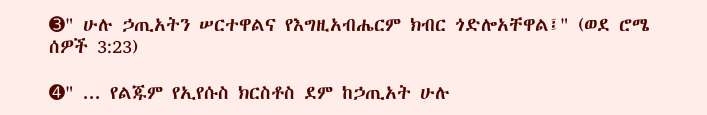➌" ሁሉ ኃጢአትን ሠርተዋልና የእግዚአብሔርም ክብር ጎድሎአቸዋል፤" (ወደ ሮሜ ሰዎች 3:23)

➍" ... የልጁም የኢየሱስ ክርስቶስ ደም ከኃጢአት ሁሉ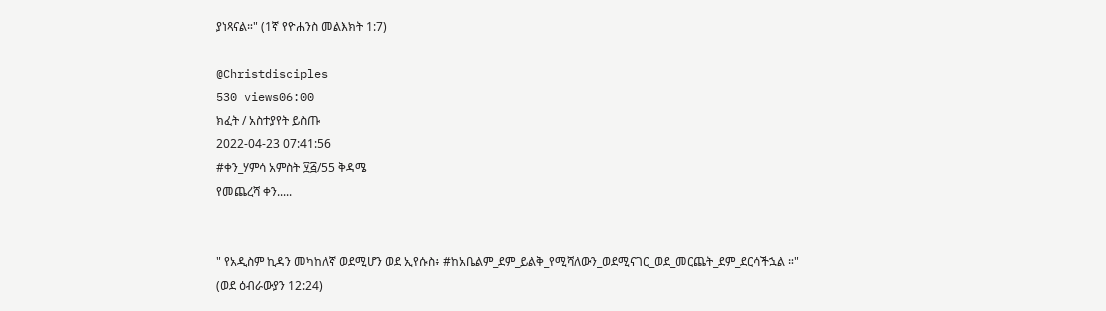ያነጻናል።" (1ኛ የዮሐንስ መልእክት 1:7)

@Christdisciples
530 views06:00
ክፈት / አስተያየት ይስጡ
2022-04-23 07:41:56
#ቀን_ሃምሳ አምስት ፶፭/55 ቅዳሜ
የመጨረሻ ቀን.....


" የአዲስም ኪዳን መካከለኛ ወደሚሆን ወደ ኢየሱስ፥ #ከአቤልም_ደም_ይልቅ_የሚሻለውን_ወደሚናገር_ወደ_መርጨት_ደም_ደርሳችኋል ።"
(ወደ ዕብራውያን 12:24)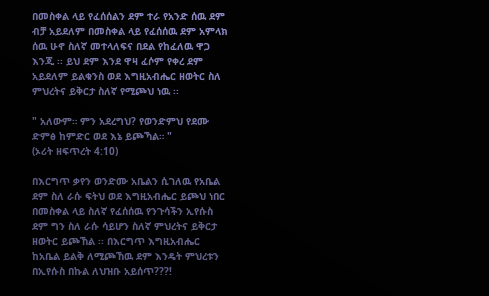በመስቀል ላይ የፈሰሰልን ደም ተራ የአንድ ሰዉ ደም ብቻ አይደለም በመስቀል ላይ የፈሰሰዉ ደም አምላክ ሰዉ ሁኖ ስለኛ መተላለፍና በደል የከፈለዉ ዋጋ እንጂ ፡፡ ይህ ደም እንደ ዋዛ ፈሶም የቀረ ደም አይደለም ይልቁንስ ወደ እግዚአብሔር ዘወትር ስለ ምህረትና ይቅርታ ስለኛ የሚጮህ ነዉ ፡፡

" አለውም። ምን አደረግህ? የወንድምህ የደሙ ድምፅ ከምድር ወደ እኔ ይጮኻል። "
(ኦሪት ዘፍጥረት 4:10)

በእርግጥ ቃየን ወንድሙ አቤልን ሲገለዉ የአቤል ደም ስለ ራሱ ፍትህ ወደ እግዚአብሔር ይጮህ ነበር በመስቀል ላይ ስለኛ የፈሰሰዉ የንጉሳችን ኢየሱስ ደም ግን ስለ ራሱ ሳይሆን ስለኛ ምህረትና ይቅርታ ዘወትር ይጮኸል ፡፡ በእርግጥ እግዚአብሔር ከአቤል ይልቅ ለሚጮኸዉ ደም እንዴት ምህረቱን በኢየሱስ በኩል ለህዝቡ አይሰጥ???!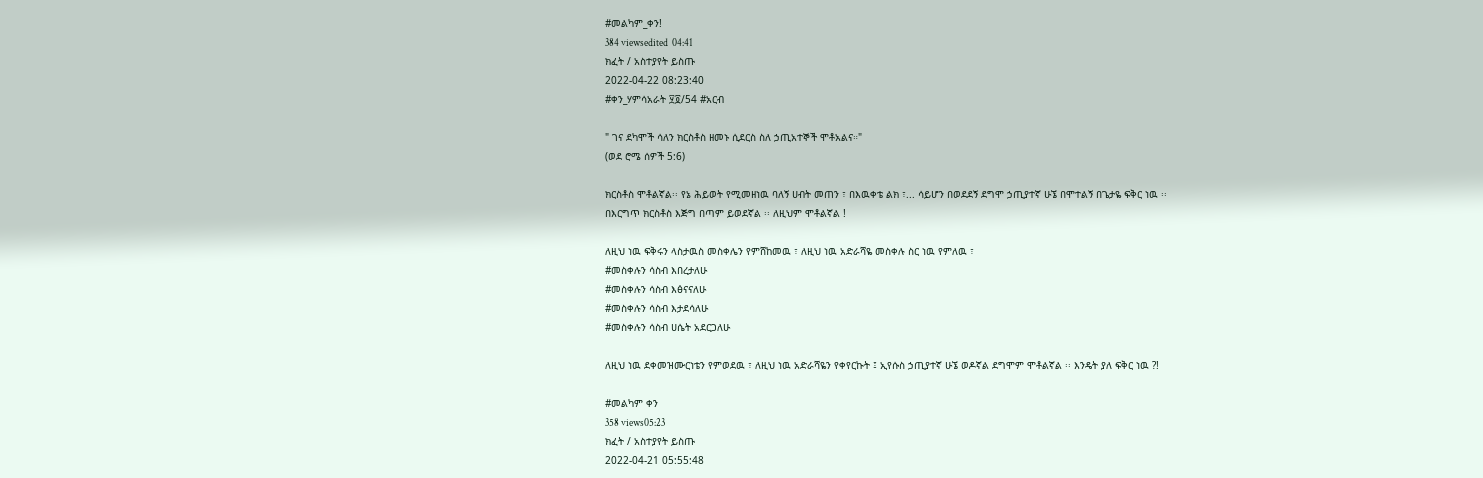#መልካም_ቀን!
384 viewsedited  04:41
ክፈት / አስተያየት ይስጡ
2022-04-22 08:23:40
#ቀን_ሃምሳአራት ፶፬/54 #አርብ

" ገና ደካሞች ሳለን ክርስቶስ ዘመኑ ሲደርስ ስለ ኃጢአተኞች ሞቶአልና።"
(ወደ ሮሜ ሰዎች 5:6)

ክርስቶስ ሞቶልኛል፡፡ የኔ ሕይወት የሚመዘነዉ ባለኝ ሀብት መጠን ፣ በእዉቀቴ ልክ ፣... ሳይሆን በወደደኝ ደግሞ ኃጢያተኛ ሁኜ በሞተልኝ በጌታዬ ፍቅር ነዉ ፡፡
በእርግጥ ክርስቶስ እጅግ በጣም ይወደኛል ፡፡ ለዚህም ሞቶልኛል !

ለዚህ ነዉ ፍቅሩን ላስታዉስ መስቀሌን የምሸከመዉ ፣ ለዚህ ነዉ አድራሻዬ መስቀሉ ስር ነዉ የምለዉ ፣
#መስቀሉን ሳስብ እበረታለሁ
#መስቀሉን ሳስብ እፅናናለሁ
#መስቀሉን ሳስብ እታደሳለሁ
#መስቀሉን ሳስብ ሀሴት አደርጋለሁ

ለዚህ ነዉ ደቀመዝሙርነቴን የምወደዉ ፣ ለዚህ ነዉ አድራሻዬን የቀየርኩት ፤ ኢየሱስ ኃጢያተኛ ሁኜ ወዶኛል ደግሞም ሞቶልኛል ፡፡ እንዴት ያለ ፍቅር ነዉ ?!

#መልካም ቀን
358 views05:23
ክፈት / አስተያየት ይስጡ
2022-04-21 05:55:48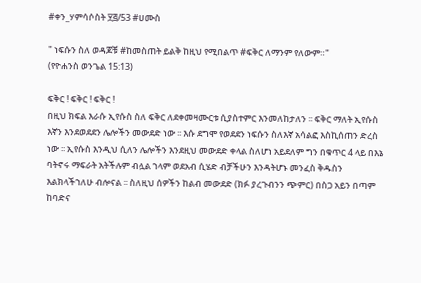#ቀን_ሃምሳሶስት ፶፭/53 #ሀሙስ

" ነፍሱን ስለ ወዳጆቹ #ከመስጠት ይልቅ ከዚህ የሚበልጥ #ፍቅር ለማንም የለውም።"
(የዮሐንስ ወንጌል 15:13)

ፍቅር ! ፍቅር ! ፍቅር !
በዚህ ክፍል እራሱ ኢየሱስ ስለ ፍቅር ለደቀመዛሙርቱ ሲያስተምር እንመለከታለን ፡፡ ፍቅር ማለት ኢየሱስ እኛን እንደወደደን ሌሎችን መውደድ ነው ፡፡ እሱ ደግሞ የወደደን ነፍሱን ስለእኛ አሳልፎ እስኪሰጠን ድረስ ነው ፡፡ ኢየሱስ እንዲህ ሲለን ሌሎችን እንደዚህ መውደድ ቀላል ስለሆነ አይደለም ግን በቁጥር 4 ላይ በእኔ ባትኖሩ ማፍራት አትችሉም ብሏል ኀላም ወደአብ ሲሄድ ብቻችሁን እንዳትሆኑ መንፈስ ቅዱስን እልክላችኀለሁ ብሎናል ፡፡ ስለዚህ ሰዎችን ከልብ መውደድ (ክፉ ያረጉብንን ጭምር) በስጋ አይን በጣም ከባድና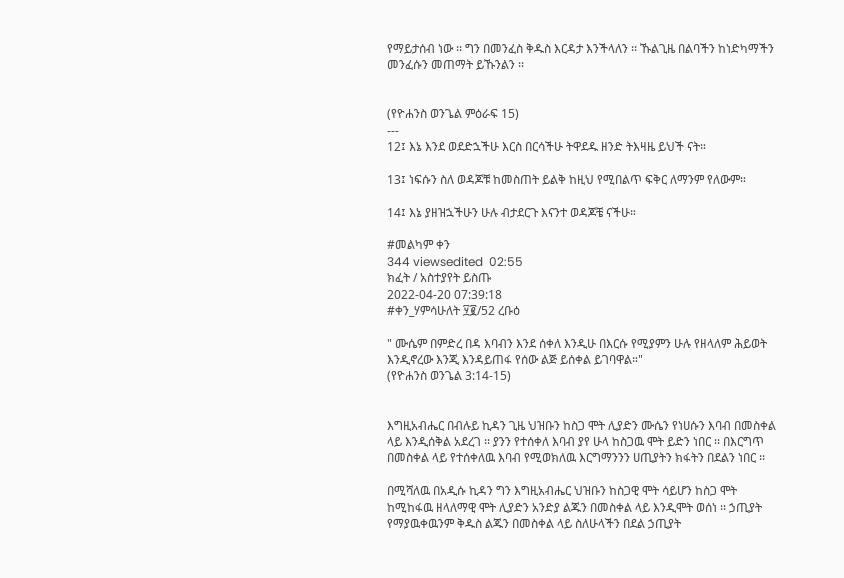የማይታሰብ ነው ፡፡ ግን በመንፈስ ቅዱስ እርዳታ እንችላለን ፡፡ ኹልጊዜ በልባችን ከነድካማችን መንፈሱን መጠማት ይኹንልን ፡፡


(የዮሐንስ ወንጌል ምዕራፍ 15)
---
12፤ እኔ እንደ ወደድኋችሁ እርስ በርሳችሁ ትዋደዱ ዘንድ ትእዛዜ ይህች ናት።

13፤ ነፍሱን ስለ ወዳጆቹ ከመስጠት ይልቅ ከዚህ የሚበልጥ ፍቅር ለማንም የለውም።

14፤ እኔ ያዘዝኋችሁን ሁሉ ብታደርጉ እናንተ ወዳጆቼ ናችሁ።

#መልካም ቀን
344 viewsedited  02:55
ክፈት / አስተያየት ይስጡ
2022-04-20 07:39:18
#ቀን_ሃምሳሁለት ፶፪/52 ረቡዕ

" ሙሴም በምድረ በዳ እባብን እንደ ሰቀለ እንዲሁ በእርሱ የሚያምን ሁሉ የዘላለም ሕይወት እንዲኖረው እንጂ እንዳይጠፋ የሰው ልጅ ይሰቀል ይገባዋል።"
(የዮሐንስ ወንጌል 3:14-15)


እግዚአብሔር በብሉይ ኪዳን ጊዜ ህዝቡን ከስጋ ሞት ሊያድን ሙሴን የነሀሱን እባብ በመስቀል ላይ እንዲሰቅል አደረገ ፡፡ ያንን የተሰቀለ እባብ ያየ ሁላ ከስጋዉ ሞት ይድን ነበር ፡፡ በእርግጥ በመስቀል ላይ የተሰቀለዉ እባብ የሚወክለዉ እርግማንንን ሀጢያትን ክፋትን በደልን ነበር ፡፡

በሚሻለዉ በአዲሱ ኪዳን ግን እግዚአብሔር ህዝቡን ከስጋዊ ሞት ሳይሆን ከስጋ ሞት ከሚከፋዉ ዘላለማዊ ሞት ሊያድን አንድያ ልጁን በመስቀል ላይ እንዲሞት ወሰነ ፡፡ ኃጢያት የማያዉቀዉንም ቅዱስ ልጁን በመስቀል ላይ ስለሁላችን በደል ኃጢያት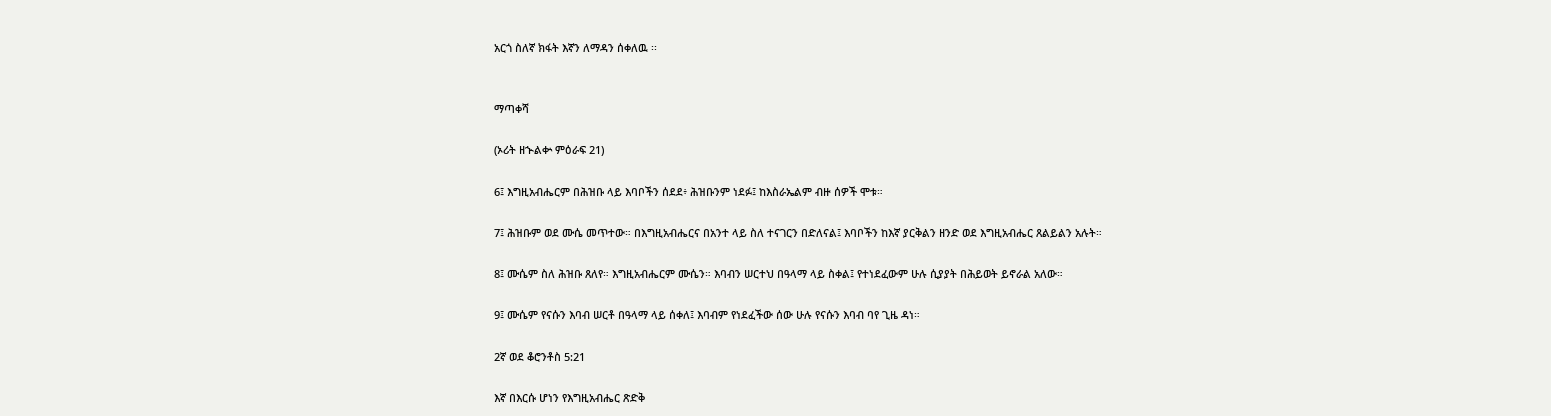አርጎ ስለኛ ክፋት እኛን ለማዳን ሰቀለዉ ፡፡


ማጣቀሻ

(ኦሪት ዘኍልቍ ምዕራፍ 21)

6፤ እግዚአብሔርም በሕዝቡ ላይ እባቦችን ሰደደ፥ ሕዝቡንም ነደፉ፤ ከእስራኤልም ብዙ ሰዎች ሞቱ።

7፤ ሕዝቡም ወደ ሙሴ መጥተው። በእግዚአብሔርና በአንተ ላይ ስለ ተናገርን በድለናል፤ እባቦችን ከእኛ ያርቅልን ዘንድ ወደ እግዚአብሔር ጸልይልን አሉት።

8፤ ሙሴም ስለ ሕዝቡ ጸለየ። እግዚአብሔርም ሙሴን። እባብን ሠርተህ በዓላማ ላይ ስቀል፤ የተነደፈውም ሁሉ ሲያያት በሕይወት ይኖራል አለው።

9፤ ሙሴም የናሱን እባብ ሠርቶ በዓላማ ላይ ሰቀለ፤ እባብም የነደፈችው ሰው ሁሉ የናሱን እባብ ባየ ጊዜ ዳነ።

2ኛ ወደ ቆሮንቶስ 5:21

እኛ በእርሱ ሆነን የእግዚአብሔር ጽድቅ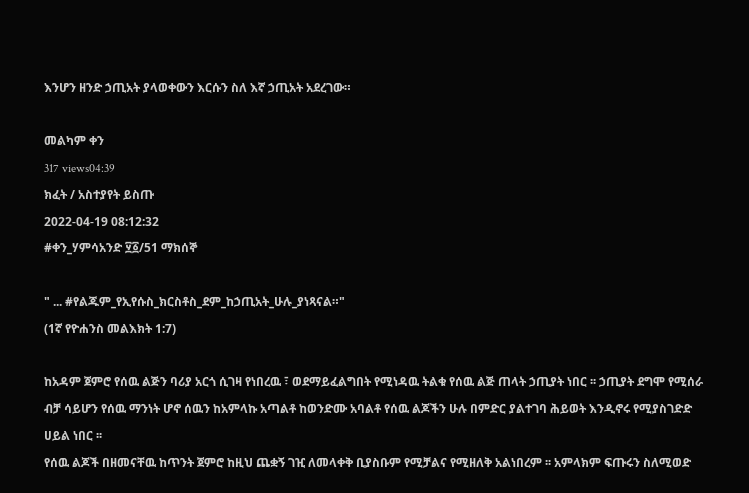እንሆን ዘንድ ኃጢአት ያላወቀውን እርሱን ስለ እኛ ኃጢአት አደረገው።

መልካም ቀን
317 views04:39
ክፈት / አስተያየት ይስጡ
2022-04-19 08:12:32
#ቀን_ሃምሳአንድ ፶፩/51 ማክሰኞ

" ... #የልጁም_የኢየሱስ_ክርስቶስ_ደም_ከኃጢአት_ሁሉ_ያነጻናል።"
(1ኛ የዮሐንስ መልእክት 1:7)

ከአዳም ጀምሮ የሰዉ ልጅን ባሪያ አርጎ ሲገዛ የነበረዉ ፣ ወደማይፈልግበት የሚነዳዉ ትልቁ የሰዉ ልጅ ጠላት ኃጢያት ነበር ፡፡ ኃጢያት ደግሞ የሚሰራ ብቻ ሳይሆን የሰዉ ማንነት ሆኖ ሰዉን ከአምላኩ አጣልቶ ከወንድሙ አባልቶ የሰዉ ልጆችን ሁሉ በምድር ያልተገባ ሕይወት እንዲኖሩ የሚያስገድድ ሀይል ነበር ፡፡
የሰዉ ልጆች በዘመናቸዉ ከጥንት ጀምሮ ከዚህ ጨቋኝ ገዢ ለመላቀቅ ቢያስቡም የሚቻልና የሚዘለቅ አልነበረም ፡፡ አምላክም ፍጡሩን ስለሚወድ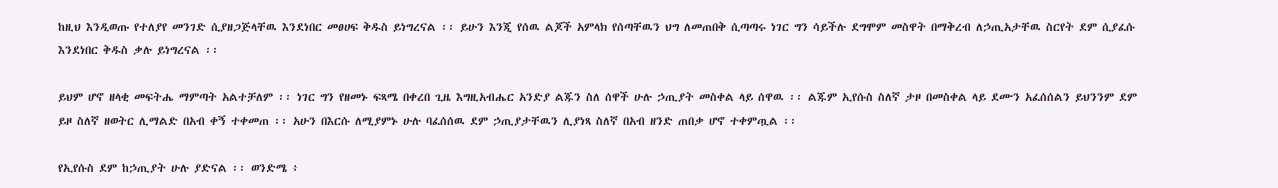ከዚህ እንዲወጡ የተለያየ መንገድ ሲያዘጋጅላቸዉ እንደነበር መፀሀፍ ቅዱስ ይነግረናል ፡፡ ይሁን እንጂ የሰዉ ልጆች አምላክ የሰጣቸዉን ህግ ለመጠበቅ ሲጣጣሩ ነገር ግን ሳይችሉ ደግሞም መስዋት በማቅረብ ለኃጢአታቸዉ ስርየት ደም ሲያፈሱ እንደነበር ቅዱስ ቃሉ ይነግረናል ፡፡

ይህም ሆኖ ዘላቂ መፍትሔ ማምጣት አልተቻለም ፡፡ ነገር ግን የዘመኑ ፍጻሜ በቀረበ ጊዜ እግዚአብሔር አንድያ ልጁን ስለ ሰዋች ሁሉ ኃጢያት መስቀል ላይ ሰዋዉ ፡፡ ልጁም ኢየሱስ ስለኛ ታዞ በመስቀል ላይ ደሙን አፈሰሰልን ይህንንም ደም ይዞ ስለኛ ዘወትር ሊማልድ በአብ ቀኝ ተቀመጠ ፡፡ አሁን በእርሱ ለሚያምኑ ሁሉ ባፈሰሰዉ ደም ኃጢያታቸዉን ሊያነጻ ስለኛ በአብ ዘንድ ጠበቃ ሆኖ ተቀምጧል ፡፡

የኢየሱስ ደም ከኃጢያት ሁሉ ያድናል ፡፡ ወንድሜ ፥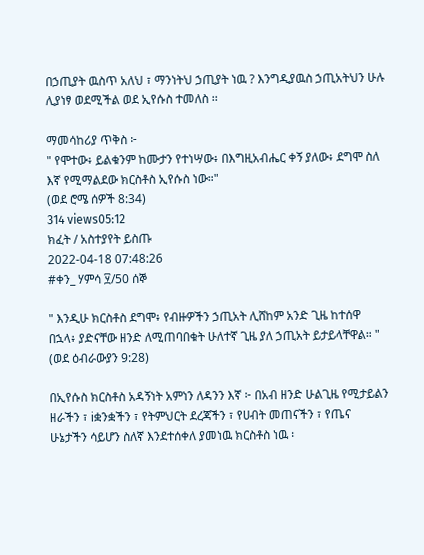በኃጢያት ዉስጥ አለህ ፣ ማንነትህ ኃጢያት ነዉ ? እንግዲያዉስ ኃጢአትህን ሁሉ ሊያነፃ ወደሚችል ወደ ኢየሱስ ተመለስ ፡፡

ማመሳከሪያ ጥቅስ ፦
" የሞተው፥ ይልቁንም ከሙታን የተነሣው፥ በእግዚአብሔር ቀኝ ያለው፥ ደግሞ ስለ እኛ የሚማልደው ክርስቶስ ኢየሱስ ነው።"
(ወደ ሮሜ ሰዎች 8:34)
314 views05:12
ክፈት / አስተያየት ይስጡ
2022-04-18 07:48:26
#ቀን_ ሃምሳ ፶/50 ሰኞ

" እንዲሁ ክርስቶስ ደግሞ፥ የብዙዎችን ኃጢአት ሊሸከም አንድ ጊዜ ከተሰዋ በኋላ፥ ያድናቸው ዘንድ ለሚጠባበቁት ሁለተኛ ጊዜ ያለ ኃጢአት ይታይላቸዋል። "
(ወደ ዕብራውያን 9:28)

በኢየሱስ ክርስቶስ አዳኝነት አምነን ለዳንን እኛ ፦ በአብ ዘንድ ሁልጊዜ የሚታይልን ዘራችን ፣ iቋንቋችን ፣ የትምህርት ደረጃችን ፣ የሀብት መጠናችን ፣ የጤና ሁኔታችን ሳይሆን ስለኛ እንደተሰቀለ ያመነዉ ክርስቶስ ነዉ ፡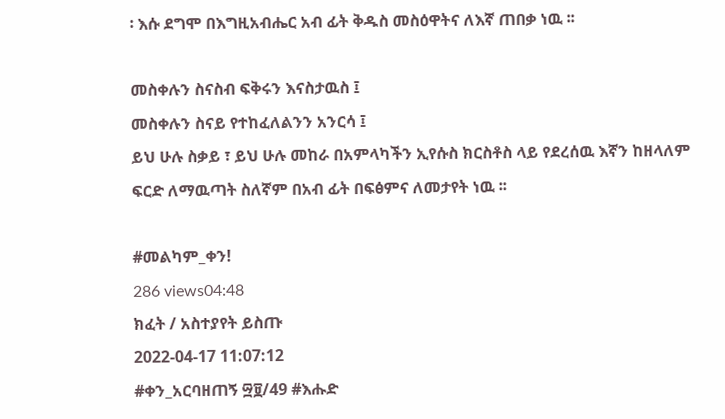፡ እሱ ደግሞ በእግዚአብሔር አብ ፊት ቅዱስ መስዕዋትና ለእኛ ጠበቃ ነዉ ፡፡

መስቀሉን ስናስብ ፍቅሩን እናስታዉስ ፤
መስቀሉን ስናይ የተከፈለልንን አንርሳ ፤
ይህ ሁሉ ስቃይ ፣ ይህ ሁሉ መከራ በአምላካችን ኢየሱስ ክርስቶስ ላይ የደረሰዉ እኛን ከዘላለም ፍርድ ለማዉጣት ስለኛም በአብ ፊት በፍፅምና ለመታየት ነዉ ፡፡

#መልካም_ቀን!
286 views04:48
ክፈት / አስተያየት ይስጡ
2022-04-17 11:07:12
#ቀን_አርባዘጠኝ ፵፱/49 #እሑድ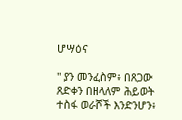ሆሣዕና

" ያን መንፈስም፥ በጸጋው ጸድቀን በዘላለም ሕይወት ተስፋ ወራሾች እንድንሆን፥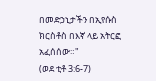በመድኃኒታችን በኢየሱስ ክርስቶስ በእኛ ላይ አትርፎ አፈሰሰው።"
(ወደ ቲቶ 3:6-7)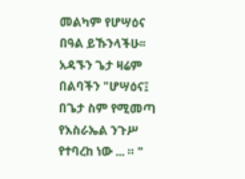መልካም የሆሣዕና በዓል ይኹንላችሁ፡፡ አዳኙን ጌታ ዛሬም በልባችን "ሆሣዕና፤ በጌታ ስም የሚመጣ የእስራኤል ንጉሥ የተባረከ ነው ... ። "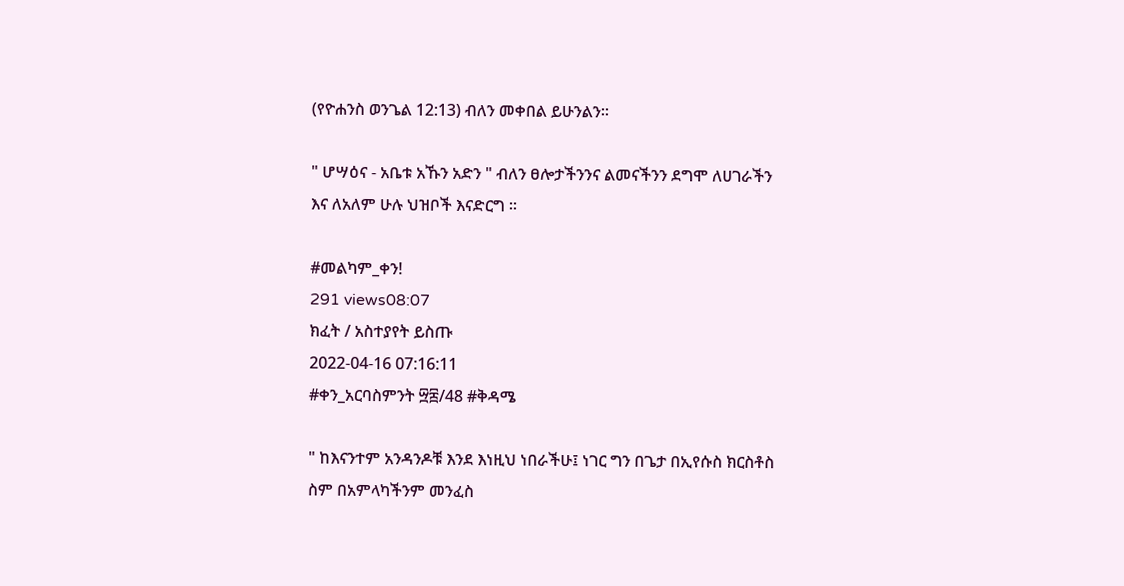(የዮሐንስ ወንጌል 12:13) ብለን መቀበል ይሁንልን፡፡

" ሆሣዕና - አቤቱ አኹን አድን " ብለን ፀሎታችንንና ልመናችንን ደግሞ ለሀገራችን እና ለአለም ሁሉ ህዝቦች እናድርግ ፡፡

#መልካም_ቀን!
291 views08:07
ክፈት / አስተያየት ይስጡ
2022-04-16 07:16:11
#ቀን_አርባስምንት ፵፰/48 #ቅዳሜ

" ከእናንተም አንዳንዶቹ እንደ እነዚህ ነበራችሁ፤ ነገር ግን በጌታ በኢየሱስ ክርስቶስ ስም በአምላካችንም መንፈስ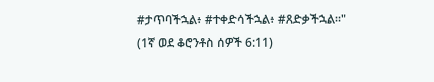#ታጥባችኋል፥ #ተቀድሳችኋል፥ #ጸድቃችኋል።"
(1ኛ ወደ ቆሮንቶስ ሰዎች 6:11)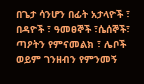በጌታ ሳንሆን በፊት አታላዮች ፣ በዳዮች ፣ ዓመፀኞች ፣ሴሰኞች፣ ጣዖትን የምናመልክ ፣ ሌቦች ወይም ገንዘብን የምንመኝ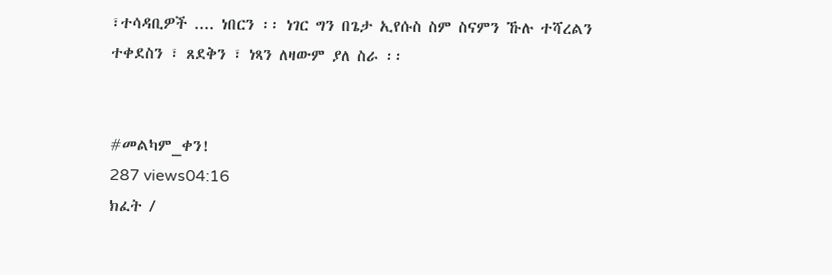፣ተሳዳቢዎች .... ነበርን ፡፡ ነገር ግን በጌታ ኢየሱስ ስም ስናምን ኹሉ ተሻረልን ተቀደስን ፣ ጸደቅን ፣ ነጻን ለዛውም ያለ ስራ ፡፡


#መልካም_ቀን!
287 views04:16
ክፈት /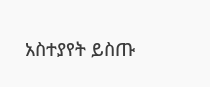አስተያየት ይስጡ